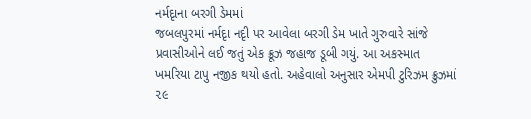નર્મદૃાના બરગી ડેમમાં
જબલપુરમાં નર્મદૃા નદૃી પર આવેલા બરગી ડેમ ખાતે ગુરુવારે સાંજે પ્રવાસીઓને લઈ જતું એક ક્રૂઝ જહાજ ડૂબી ગયું. આ અકસ્માત ખમરિયા ટાપુ નજીક થયો હતો. અહેવાલો અનુસાર એમપી ટુરિઝમ ક્રુઝમાં ૨૯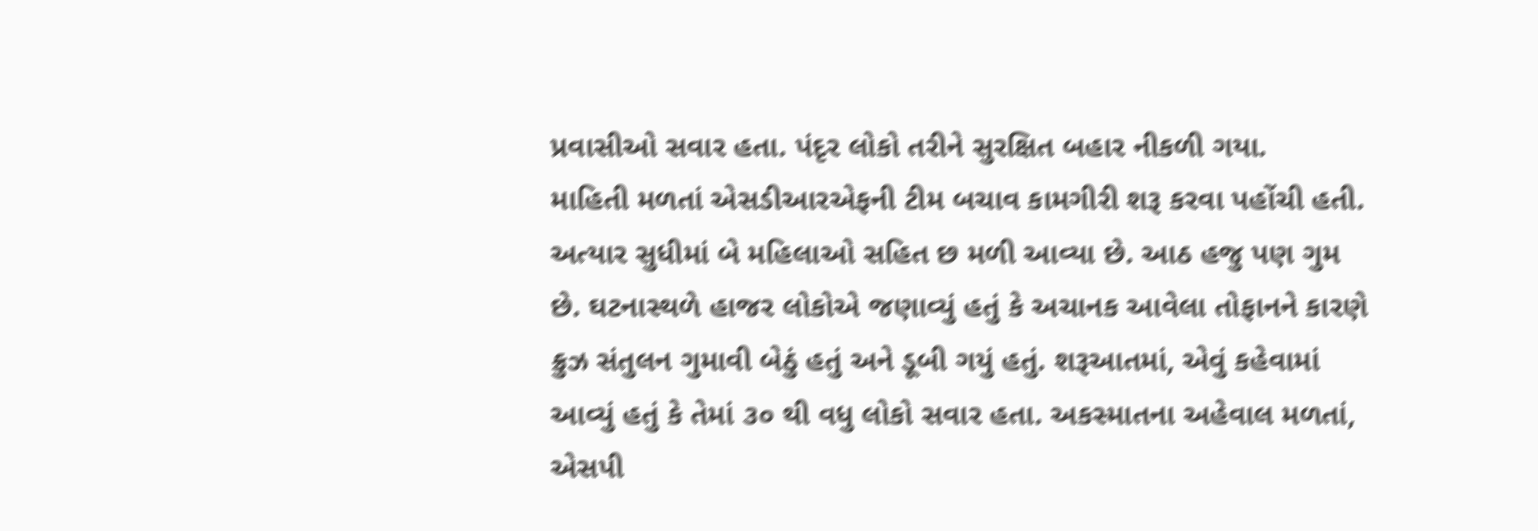પ્રવાસીઓ સવાર હતા. પંદૃર લોકો તરીને સુરક્ષિત બહાર નીકળી ગયા.
માહિતી મળતાં એસડીઆરએફની ટીમ બચાવ કામગીરી શરૂ કરવા પહોંચી હતી. અત્યાર સુધીમાં બે મહિલાઓ સહિત છ મળી આવ્યા છે. આઠ હજુ પણ ગુમ છે. ઘટનાસ્થળે હાજર લોકોએ જણાવ્યું હતું કે અચાનક આવેલા તોફાનને કારણે ક્રુઝ સંતુલન ગુમાવી બેઠું હતું અને ડૂબી ગયું હતું. શરૂઆતમાં, એવું કહેવામાં આવ્યું હતું કે તેમાં ૩૦ થી વધુ લોકો સવાર હતા. અકસ્માતના અહેવાલ મળતાં, એસપી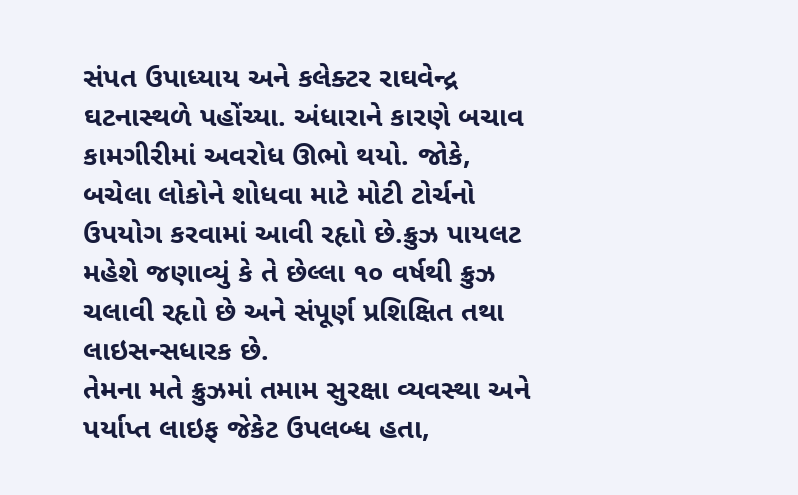સંપત ઉપાધ્યાય અને કલેક્ટર રાઘવેન્દ્ર ઘટનાસ્થળે પહોંચ્યા. અંધારાને કારણે બચાવ કામગીરીમાં અવરોધ ઊભો થયો. જોકે, બચેલા લોકોને શોધવા માટે મોટી ટોર્ચનો ઉપયોગ કરવામાં આવી રહૃાો છે.ક્રુઝ પાયલટ મહેશે જણાવ્યું કે તે છેલ્લા ૧૦ વર્ષથી ક્રુઝ ચલાવી રહૃાો છે અને સંપૂર્ણ પ્રશિક્ષિત તથા લાઇસન્સધારક છે.
તેમના મતે ક્રુઝમાં તમામ સુરક્ષા વ્યવસ્થા અને પર્યાપ્ત લાઇફ જેકેટ ઉપલબ્ધ હતા,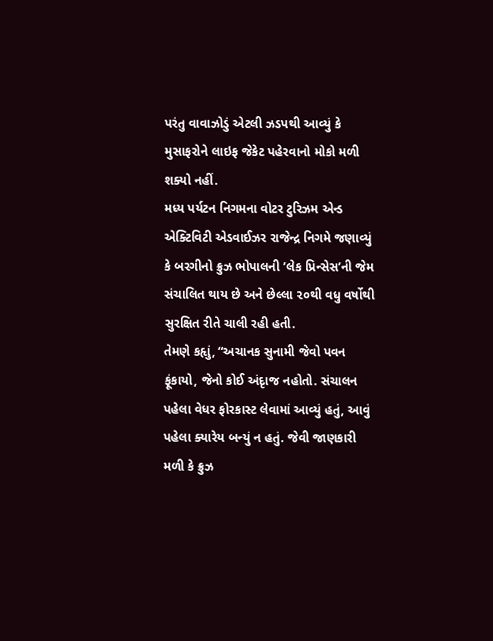પરંતુ વાવાઝોડું એટલી ઝડપથી આવ્યું કે મુસાફરોને લાઇફ જેકેટ પહેરવાનો મોકો મળી શક્યો નહીં.
મધ્ય પર્યટન નિગમના વોટર ટુરિઝમ એન્ડ એક્ટિવિટી એડવાઈઝર રાજેન્દ્ર નિગમે જણાવ્યું કે બરગીનો ક્રુઝ ભોપાલની ’લેક પ્રિન્સેસ’ની જેમ સંચાલિત થાય છે અને છેલ્લા ૨૦થી વધુ વર્ષોથી સુરક્ષિત રીતે ચાલી રહી હતી.
તેમણે કહૃાું, “અચાનક સુનામી જેવો પવન ફૂંકાયો, જેનો કોઈ અંદૃાજ નહોતો. સંચાલન પહેલા વેધર ફોરકાસ્ટ લેવામાં આવ્યું હતું, આવું પહેલા ક્યારેય બન્યું ન હતું. જેવી જાણકારી મળી કે ક્રુઝ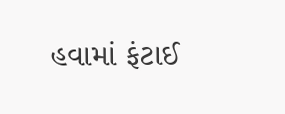હવામાં ફંટાઈ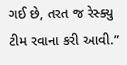ગઈ છે, તરત જ રેસ્ક્યુ ટીમ રવાના કરી આવી.”